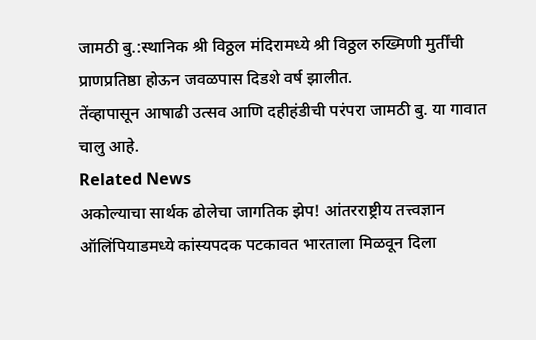जामठी बु.:स्थानिक श्री विठ्ठल मंदिरामध्ये श्री विठ्ठल रुख्मिणी मुर्तींची
प्राणप्रतिष्ठा होऊन जवळपास दिडशे वर्ष झालीत.
तेंव्हापासून आषाढी उत्सव आणि दहीहंडीची परंपरा जामठी बु. या गावात चालु आहे.
Related News
अकोल्याचा सार्थक ढोलेचा जागतिक झेप! आंतरराष्ट्रीय तत्त्वज्ञान ऑलिंपियाडमध्ये कांस्यपदक पटकावत भारताला मिळवून दिला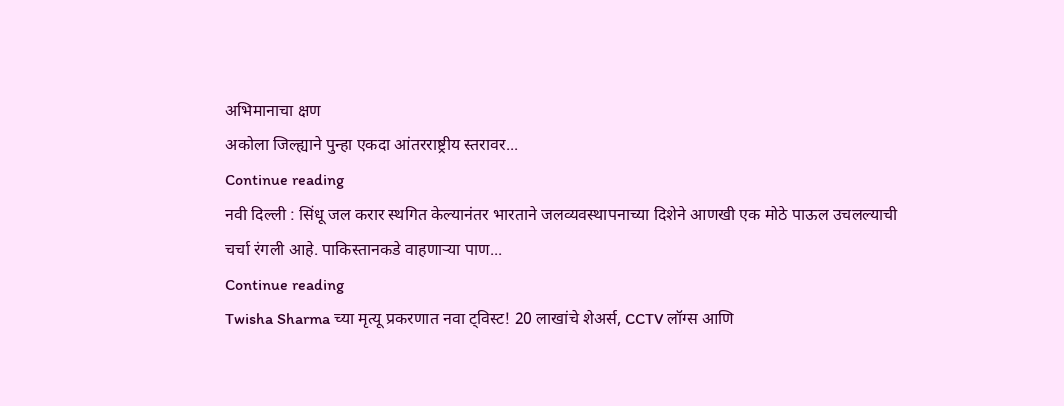अभिमानाचा क्षण
अकोला जिल्ह्याने पुन्हा एकदा आंतरराष्ट्रीय स्तरावर...
Continue reading
नवी दिल्ली : सिंधू जल करार स्थगित केल्यानंतर भारताने जलव्यवस्थापनाच्या दिशेने आणखी एक मोठे पाऊल उचलल्याची चर्चा रंगली आहे. पाकिस्तानकडे वाहणाऱ्या पाण...
Continue reading
Twisha Sharma च्या मृत्यू प्रकरणात नवा ट्विस्ट! 20 लाखांचे शेअर्स, CCTV लॉग्स आणि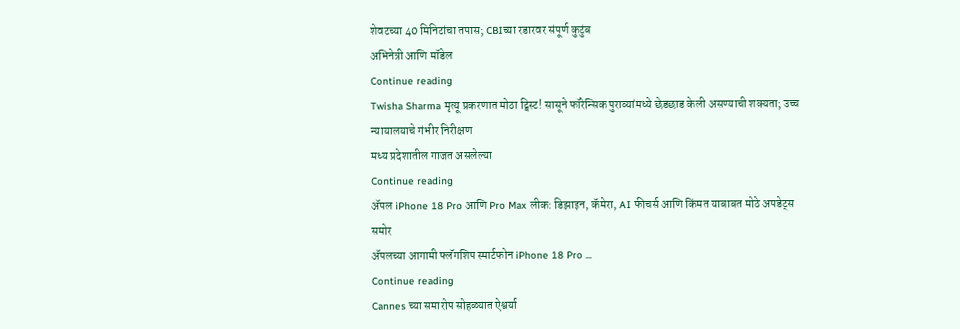शेवटच्या 40 मिनिटांचा तपास; CBIच्या रडारवर संपूर्ण कुटुंब
अभिनेत्री आणि मॉडेल
Continue reading
Twisha Sharma मृत्यू प्रकरणात मोठा ट्विस्ट! सासूने फॉरेन्सिक पुराव्यांमध्ये छेडछाड केली असण्याची शक्यता; उच्च न्यायालयाचे गंभीर निरीक्षण
मध्य प्रदेशातील गाजत असलेल्या
Continue reading
ॲपल iPhone 18 Pro आणि Pro Max लीक: डिझाइन, कॅमेरा, AI फीचर्स आणि किंमत याबाबत मोठे अपडेट्स समोर
ॲपलच्या आगामी फ्लॅगशिप स्मार्टफोन iPhone 18 Pro ...
Continue reading
Cannes च्या समारोप सोहळ्यात ऐश्वर्या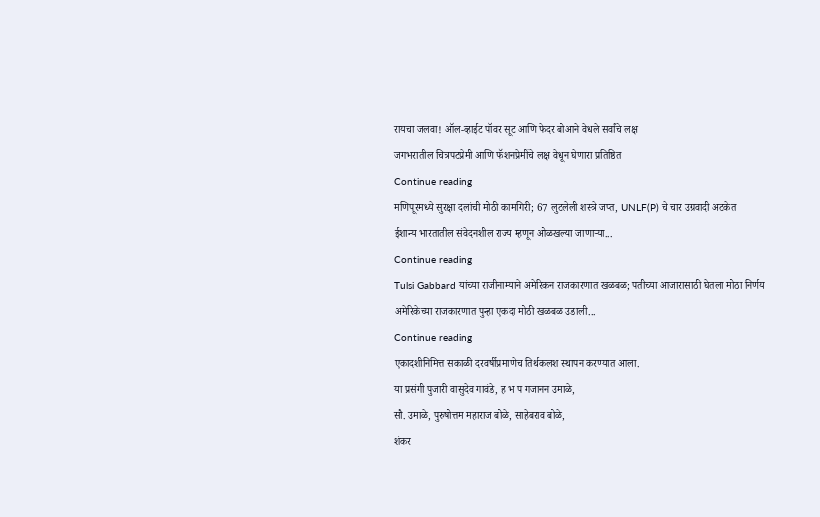रायचा जलवा! ऑल-व्हाईट पॉवर सूट आणि फेदर बोआने वेधले सर्वांचे लक्ष
जगभरातील चित्रपटप्रेमी आणि फॅशनप्रेमींचे लक्ष वेधून घेणारा प्रतिष्ठित
Continue reading
मणिपूरमध्ये सुरक्षा दलांची मोठी कामगिरी; 67 लुटलेली शस्त्रे जप्त, UNLF(P) चे चार उग्रवादी अटकेत
ईशान्य भारतातील संवेदनशील राज्य म्हणून ओळखल्या जाणाऱ्या...
Continue reading
Tulsi Gabbard यांच्या राजीनाम्याने अमेरिकन राजकारणात खळबळ; पतीच्या आजारासाठी घेतला मोठा निर्णय
अमेरिकेच्या राजकारणात पुन्हा एकदा मोठी खळबळ उडाली...
Continue reading
एकादशीनिमित्त सकाळी दरवर्षीप्रमाणेच तिर्थकलश स्थापन करण्यात आला.
या प्रसंगी पुजारी वासुदेव गावंडे, ह भ प गजानन उमाळे,
सौ. उमाळे, पुरुषोत्तम महाराज बोळे, साहेबराव बोळे,
शंकर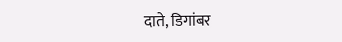दाते, डिगांबर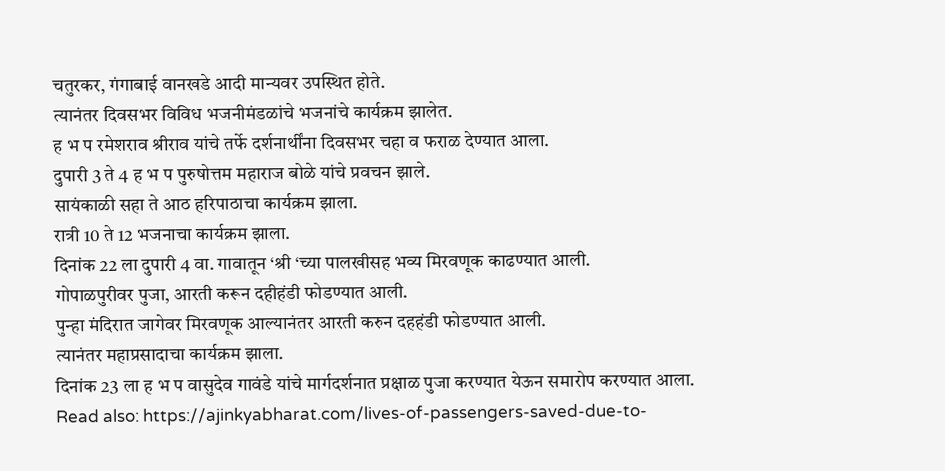चतुरकर, गंगाबाई वानखडे आदी मान्यवर उपस्थित होते.
त्यानंतर दिवसभर विविध भजनीमंडळांचे भजनांचे कार्यक्रम झालेत.
ह भ प रमेशराव श्रीराव यांचे तर्फे दर्शनार्थींना दिवसभर चहा व फराळ देण्यात आला.
दुपारी 3 ते 4 ह भ प पुरुषोत्तम महाराज बोळे यांचे प्रवचन झाले.
सायंकाळी सहा ते आठ हरिपाठाचा कार्यक्रम झाला.
रात्री 10 ते 12 भजनाचा कार्यक्रम झाला.
दिनांक 22 ला दुपारी 4 वा. गावातून ‘श्री ‘च्या पालखीसह भव्य मिरवणूक काढण्यात आली.
गोपाळपुरीवर पुजा, आरती करून दहीहंडी फोडण्यात आली.
पुन्हा मंदिरात जागेवर मिरवणूक आल्यानंतर आरती करुन दहहंडी फोडण्यात आली.
त्यानंतर महाप्रसादाचा कार्यक्रम झाला.
दिनांक 23 ला ह भ प वासुदेव गावंडे यांचे मार्गदर्शनात प्रक्षाळ पुजा करण्यात येऊन समारोप करण्यात आला.
Read also: https://ajinkyabharat.com/lives-of-passengers-saved-due-to-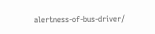alertness-of-bus-driver/